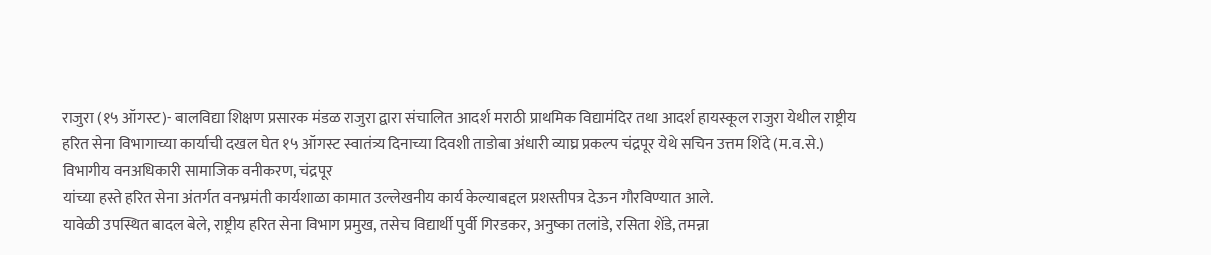राजुरा (१५ ऑगस्ट)- बालविद्या शिक्षण प्रसारक मंडळ राजुरा द्वारा संचालित आदर्श मराठी प्राथमिक विद्यामंदिर तथा आदर्श हायस्कूल राजुरा येथील राष्ट्रीय हरित सेना विभागाच्या कार्याची दखल घेत १५ ऑगस्ट स्वातंत्र्य दिनाच्या दिवशी ताडोबा अंधारी व्याघ्र प्रकल्प चंद्रपूर येथे सचिन उत्तम शिंदे (म.व.से.) विभागीय वनअधिकारी सामाजिक वनीकरण, चंद्रपूर
यांच्या हस्ते हरित सेना अंतर्गत वनभ्रमंती कार्यशाळा कामात उल्लेखनीय कार्य केल्याबद्दल प्रशस्तीपत्र देऊन गौरविण्यात आले.
यावेळी उपस्थित बादल बेले, राष्ट्रीय हरित सेना विभाग प्रमुख, तसेच विद्यार्थी पुर्वी गिरडकर, अनुष्का तलांडे, रसिता शेंडे, तमन्ना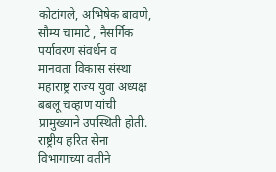कोटांगले, अभिषेक बावणे, सौम्य चामाटे , नैसर्गिक पर्यावरण संवर्धन व मानवता विकास संस्था महाराष्ट्र राज्य युवा अध्यक्ष बबलू चव्हाण यांची प्रामुख्याने उपस्थिती होती. राष्ट्रीय हरित सेना विभागाच्या वतीने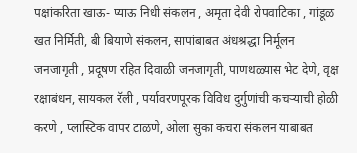पक्षांकरिता खाऊ- प्याऊ निधी संकलन , अमृता देवी रोपवाटिका , गांडूळ खत निर्मिती, बी बियाणे संकलन, सापांबाबत अंधश्रद्धा निर्मूलन जनजागृती , प्रदूषण रहित दिवाळी जनजागृती, पाणथळ्यास भेट देणे, वृक्ष रक्षाबंधन, सायकल रॅली , पर्यावरणपूरक विविध दुर्गुणांची कचऱ्याची होळी करणे , प्लास्टिक वापर टाळणे, ओला सुका कचरा संकलन याबाबत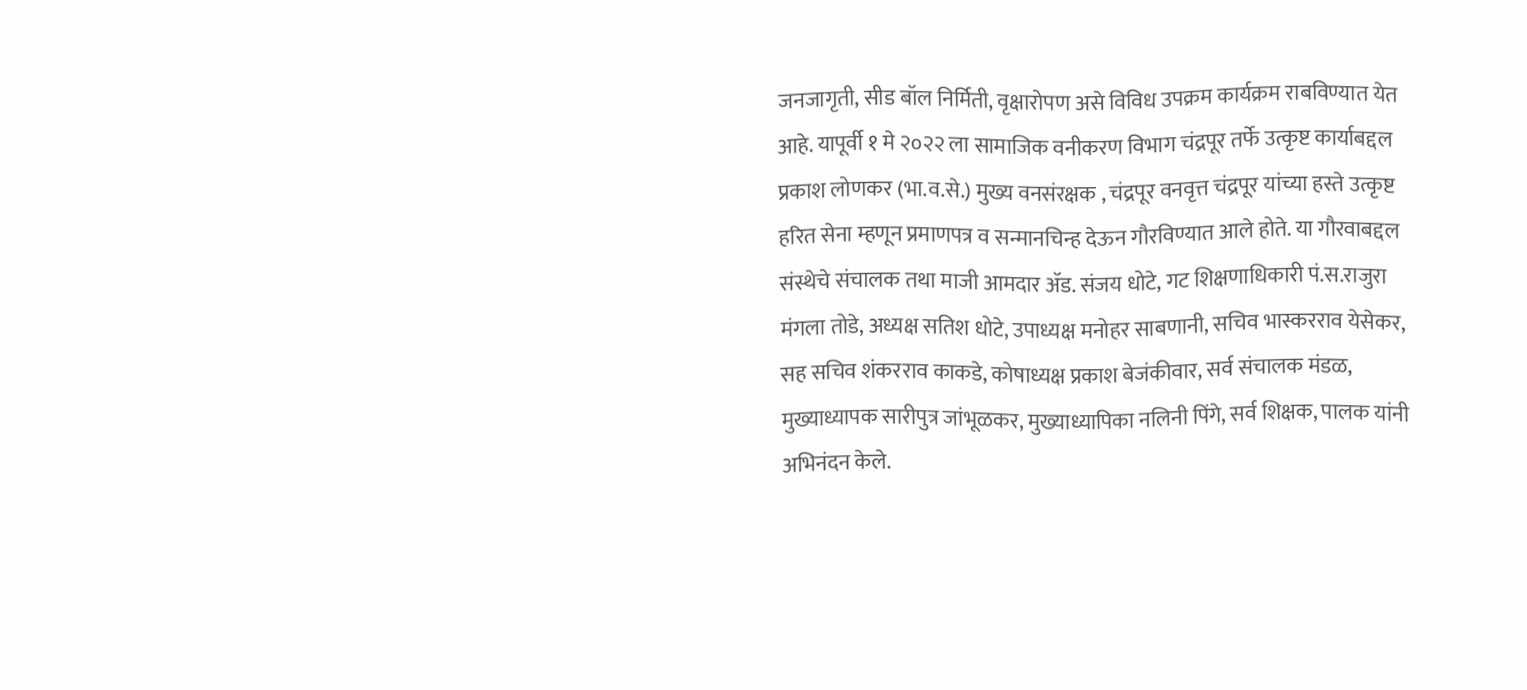जनजागृती, सीड बॉल निर्मिती, वृक्षारोपण असे विविध उपक्रम कार्यक्रम राबविण्यात येत आहे. यापूर्वी १ मे २०२२ ला सामाजिक वनीकरण विभाग चंद्रपूर तर्फे उत्कृष्ट कार्याबद्दल प्रकाश लोणकर (भा.व.से.) मुख्य वनसंरक्षक , चंद्रपूर वनवृत्त चंद्रपूर यांच्या हस्ते उत्कृष्ट हरित सेना म्हणून प्रमाणपत्र व सन्मानचिन्ह देऊन गौरविण्यात आले होते. या गौरवाबद्दल संस्थेचे संचालक तथा माजी आमदार ॲड. संजय धोटे, गट शिक्षणाधिकारी पं.स.राजुरा मंगला तोडे, अध्यक्ष सतिश धोटे, उपाध्यक्ष मनोहर साबणानी, सचिव भास्करराव येसेकर, सह सचिव शंकरराव काकडे, कोषाध्यक्ष प्रकाश बेजंकीवार, सर्व संचालक मंडळ, मुख्याध्यापक सारीपुत्र जांभूळकर, मुख्याध्यापिका नलिनी पिंगे, सर्व शिक्षक, पालक यांनी अभिनंदन केले.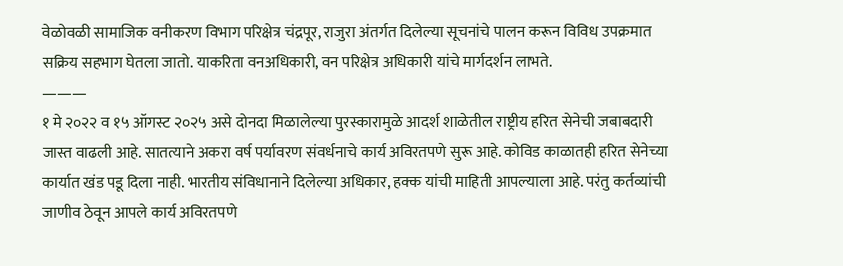वेळोवळी सामाजिक वनीकरण विभाग परिक्षेत्र चंद्रपूर, राजुरा अंतर्गत दिलेल्या सूचनांचे पालन करून विविध उपक्रमात सक्रिय सहभाग घेतला जातो. याकरिता वनअधिकारी, वन परिक्षेत्र अधिकारी यांचे मार्गदर्शन लाभते.
———
१ मे २०२२ व १५ ऑगस्ट २०२५ असे दोनदा मिळालेल्या पुरस्कारामुळे आदर्श शाळेतील राष्ट्रीय हरित सेनेची जबाबदारी जास्त वाढली आहे. सातत्याने अकरा वर्ष पर्यावरण संवर्धनाचे कार्य अविरतपणे सुरू आहे. कोविड काळातही हरित सेनेच्या कार्यात खंड पडू दिला नाही. भारतीय संविधानाने दिलेल्या अधिकार, हक्क यांची माहिती आपल्याला आहे. परंतु कर्तव्यांची जाणीव ठेवून आपले कार्य अविरतपणे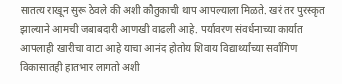सातत्य राखून सुरू ठेवले की अशी कौतुकाची थाप आपल्याला मिळते. खरं तर पुरस्कृत झाल्याने आमची जबाबदारी आणखी वाढली आहे. पर्यावरण संवर्धनाच्या कार्यात आपलाही खारीचा वाटा आहे याचा आनंद होतोय शिवाय विद्यार्थ्यांच्या सर्वांगिण विकासातही हातभार लागतो अशी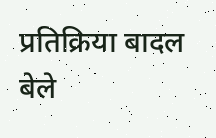प्रतिक्रिया बादल बेले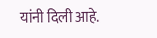यांनी दिली आहे.